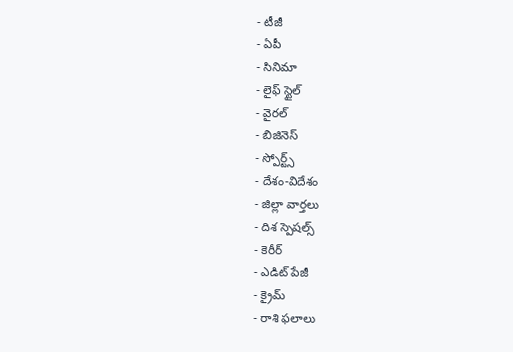- టీజీ
- ఏపీ
- సినిమా
- లైఫ్ స్టైల్
- వైరల్
- బిజినెస్
- స్పోర్ట్స్
- దేశం-విదేశం
- జిల్లా వార్తలు
- దిశ స్పెషల్స్
- కెరీర్
- ఎడిట్ పేజీ
- క్రైమ్
- రాశి ఫలాలు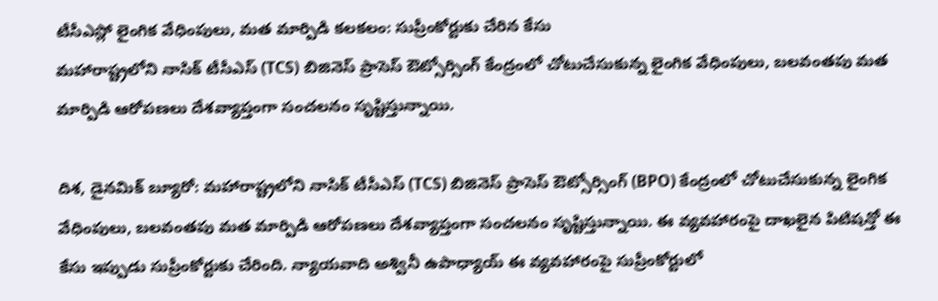టీసీఎస్లో లైంగిక వేధింపులు, మత మార్పిడి కలకలం: సుప్రీంకోర్టుకు చేరిన కేసు
మహారాష్ట్రలోని నాసిక్ టీసీఎస్ (TCS) బిజినెస్ ప్రాసెస్ ఔట్సోర్సింగ్ కేంద్రంలో చోటుచేసుకున్న లైంగిక వేధింపులు, బలవంతపు మత మార్పిడి ఆరోపణలు దేశవ్యాప్తంగా సంచలనం సృష్టిస్తున్నాయి.

దిశ, డైనమిక్ బ్యూరో: మహారాష్ట్రలోని నాసిక్ టీసీఎస్ (TCS) బిజినెస్ ప్రాసెస్ ఔట్సోర్సింగ్ (BPO) కేంద్రంలో చోటుచేసుకున్న లైంగిక వేధింపులు, బలవంతపు మత మార్పిడి ఆరోపణలు దేశవ్యాప్తంగా సంచలనం సృష్టిస్తున్నాయి. ఈ వ్యవహారంపై దాఖలైన పిటిషన్తో ఈ కేసు ఇప్పుడు సుప్రీంకోర్టుకు చేరింది. న్యాయవాది అశ్వినీ ఉపాధ్యాయ్ ఈ వ్యవహారంపై సుప్రీంకోర్టులో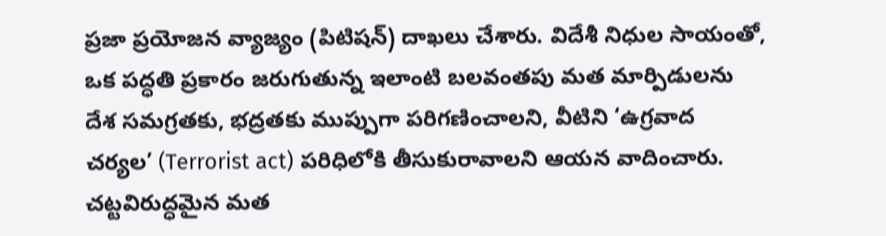ప్రజా ప్రయోజన వ్యాజ్యం (పిటిషన్) దాఖలు చేశారు. విదేశీ నిధుల సాయంతో, ఒక పద్ధతి ప్రకారం జరుగుతున్న ఇలాంటి బలవంతపు మత మార్పిడులను దేశ సమగ్రతకు, భద్రతకు ముప్పుగా పరిగణించాలని, వీటిని ‘ఉగ్రవాద చర్యల’ (Terrorist act) పరిధిలోకి తీసుకురావాలని ఆయన వాదించారు. చట్టవిరుద్ధమైన మత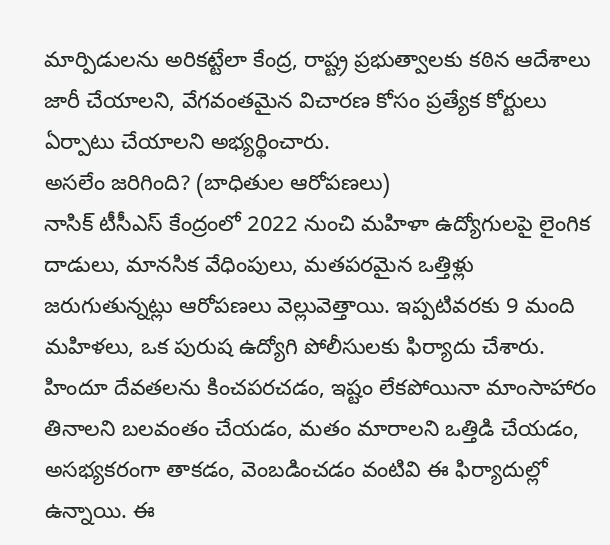మార్పిడులను అరికట్టేలా కేంద్ర, రాష్ట్ర ప్రభుత్వాలకు కఠిన ఆదేశాలు జారీ చేయాలని, వేగవంతమైన విచారణ కోసం ప్రత్యేక కోర్టులు ఏర్పాటు చేయాలని అభ్యర్థించారు.
అసలేం జరిగింది? (బాధితుల ఆరోపణలు)
నాసిక్ టీసీఎస్ కేంద్రంలో 2022 నుంచి మహిళా ఉద్యోగులపై లైంగిక దాడులు, మానసిక వేధింపులు, మతపరమైన ఒత్తిళ్లు జరుగుతున్నట్లు ఆరోపణలు వెల్లువెత్తాయి. ఇప్పటివరకు 9 మంది మహిళలు, ఒక పురుష ఉద్యోగి పోలీసులకు ఫిర్యాదు చేశారు. హిందూ దేవతలను కించపరచడం, ఇష్టం లేకపోయినా మాంసాహారం తినాలని బలవంతం చేయడం, మతం మారాలని ఒత్తిడి చేయడం, అసభ్యకరంగా తాకడం, వెంబడించడం వంటివి ఈ ఫిర్యాదుల్లో ఉన్నాయి. ఈ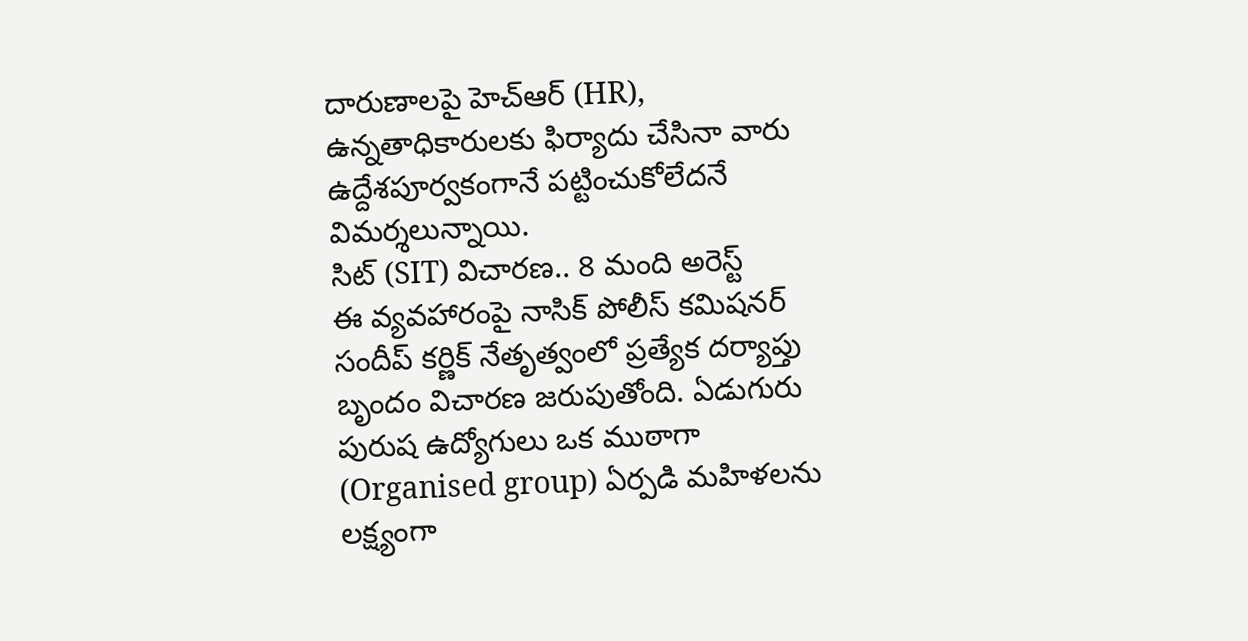దారుణాలపై హెచ్ఆర్ (HR), ఉన్నతాధికారులకు ఫిర్యాదు చేసినా వారు ఉద్దేశపూర్వకంగానే పట్టించుకోలేదనే విమర్శలున్నాయి.
సిట్ (SIT) విచారణ.. 8 మంది అరెస్ట్
ఈ వ్యవహారంపై నాసిక్ పోలీస్ కమిషనర్ సందీప్ కర్ణిక్ నేతృత్వంలో ప్రత్యేక దర్యాప్తు బృందం విచారణ జరుపుతోంది. ఏడుగురు పురుష ఉద్యోగులు ఒక ముఠాగా (Organised group) ఏర్పడి మహిళలను లక్ష్యంగా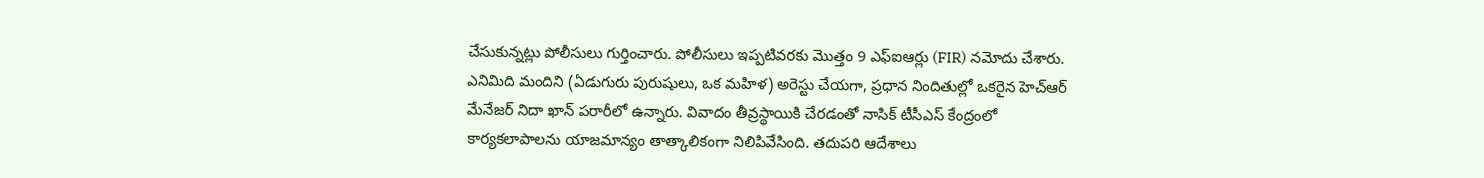చేసుకున్నట్లు పోలీసులు గుర్తించారు. పోలీసులు ఇప్పటివరకు మొత్తం 9 ఎఫ్ఐఆర్లు (FIR) నమోదు చేశారు. ఎనిమిది మందిని (ఏడుగురు పురుషులు, ఒక మహిళ) అరెస్టు చేయగా, ప్రధాన నిందితుల్లో ఒకరైన హెచ్ఆర్ మేనేజర్ నిదా ఖాన్ పరారీలో ఉన్నారు. వివాదం తీవ్రస్థాయికి చేరడంతో నాసిక్ టీసీఎస్ కేంద్రంలో కార్యకలాపాలను యాజమాన్యం తాత్కాలికంగా నిలిపివేసింది. తదుపరి ఆదేశాలు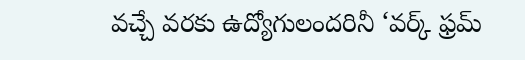వచ్చే వరకు ఉద్యోగులందరినీ ‘వర్క్ ఫ్రమ్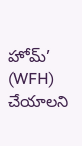హోమ్’ (WFH) చేయాలని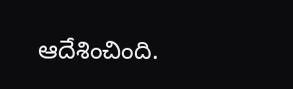ఆదేశించింది.